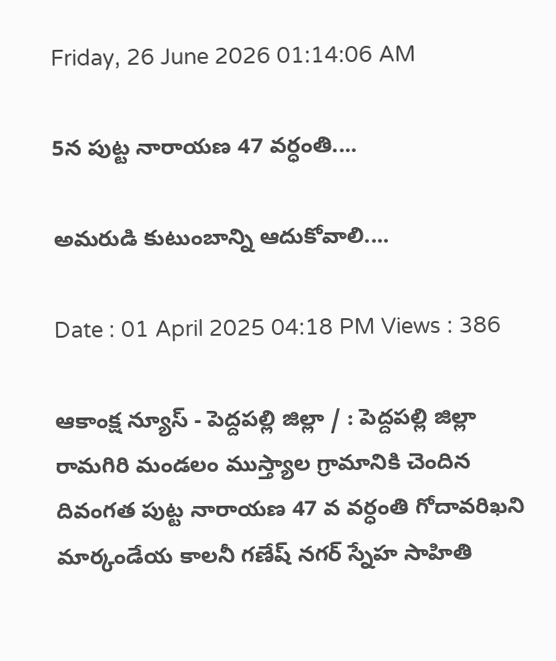Friday, 26 June 2026 01:14:06 AM

5న పుట్ట నారాయణ 47 వర్ధంతి....

అమరుడి కుటుంబాన్ని ఆదుకోవాలి....

Date : 01 April 2025 04:18 PM Views : 386

ఆకాంక్ష న్యూస్ - పెద్దపల్లి జిల్లా / : పెద్దపల్లి జిల్లా రామగిరి మండలం ముస్త్యాల గ్రామానికి చెందిన దివంగత పుట్ట నారాయణ 47 వ వర్ధంతి గోదావరిఖని మార్కండేయ కాలనీ గణేష్ నగర్ స్నేహ సాహితి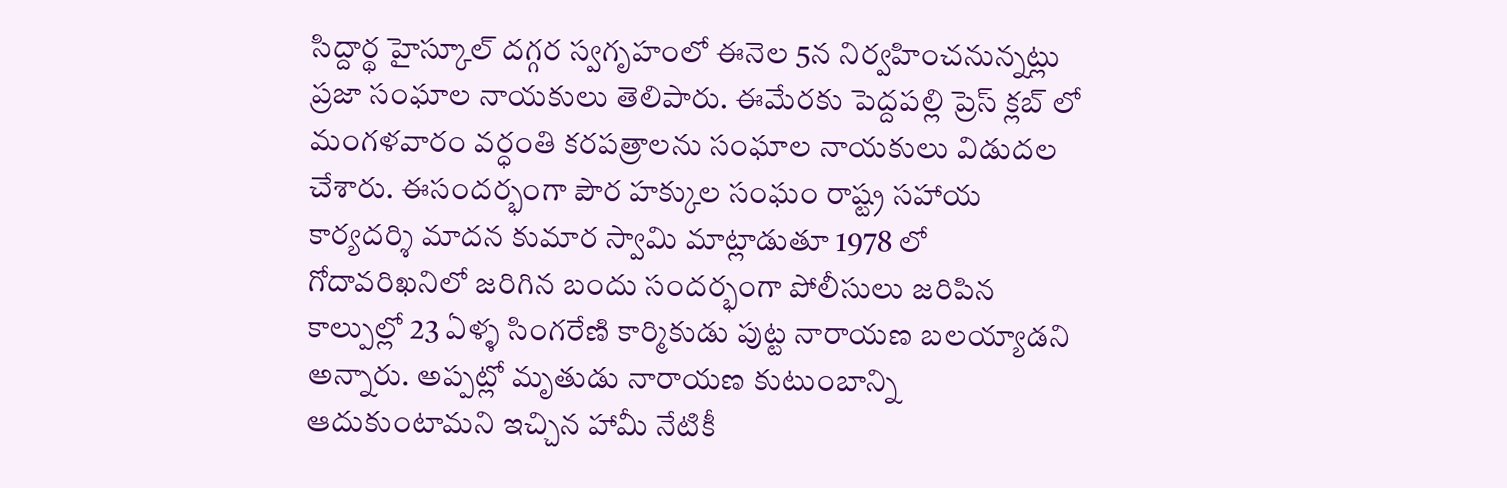సిద్దార్థ హైస్కూల్ దగ్గర స్వగృహంలో ఈనెల 5న నిర్వహించనున్నట్లు ప్రజా సంఘాల నాయకులు తెలిపారు. ఈమేరకు పెద్దపల్లి ప్రెస్ క్లబ్ లో మంగళవారం వర్ధంతి కరపత్రాలను సంఘాల నాయకులు విడుదల చేశారు. ఈసందర్భంగా పౌర హక్కుల సంఘం రాష్ట్ర సహాయ కార్యదర్శి మాదన కుమార స్వామి మాట్లాడుతూ 1978 లో గోదావరిఖనిలో జరిగిన బందు సందర్భంగా పోలీసులు జరిపిన కాల్పుల్లో 23 ఏళ్ళ సింగరేణి కార్మికుడు పుట్ట నారాయణ బలయ్యాడని అన్నారు. అప్పట్లో మృతుడు నారాయణ కుటుంబాన్ని ఆదుకుంటామని ఇచ్చిన హామీ నేటికీ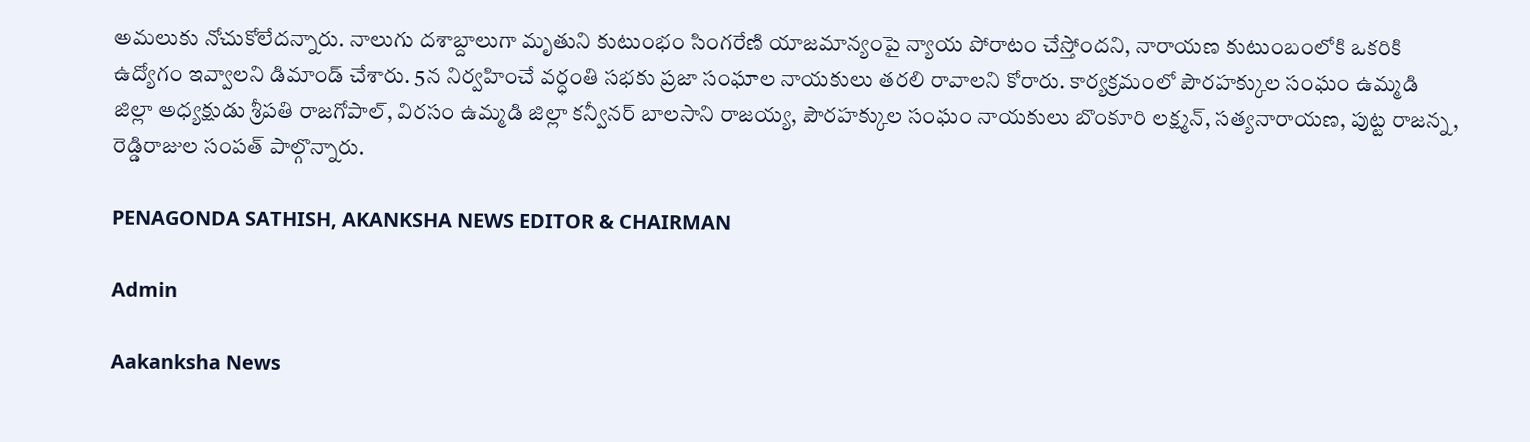అమలుకు నోచుకోలేదన్నారు. నాలుగు దశాబ్దాలుగా మృతుని కుటుంభం సింగరేణి యాజమాన్యంపై న్యాయ పోరాటం చేస్తోందని, నారాయణ కుటుంబంలోకి ఒకరికి ఉద్యోగం ఇవ్వాలని డిమాండ్ చేశారు. 5న నిర్వహించే వర్ధంతి సభకు ప్రజా సంఘాల నాయకులు తరలి రావాలని కోరారు. కార్యక్రమంలో పౌరహక్కుల సంఘం ఉమ్మడి జిల్లా అధ్యక్షుడు శ్రీపతి రాజగోపాల్, విరసం ఉమ్మడి జిల్లా కన్వీనర్ బాలసాని రాజయ్య, పౌరహక్కుల సంఘం నాయకులు బొంకూరి లక్ష్మన్, సత్యనారాయణ, పుట్ట రాజన్న, రెడ్డిరాజుల సంపత్ పాల్గొన్నారు.

PENAGONDA SATHISH, AKANKSHA NEWS EDITOR & CHAIRMAN

Admin

Aakanksha News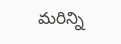మరిన్ని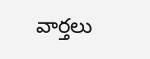వార్తలు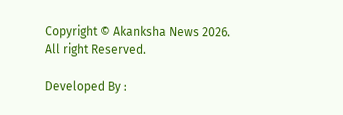Copyright © Akanksha News 2026. All right Reserved.

Developed By :